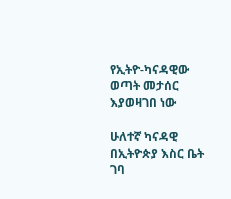የኢትዮ-ካናዳዊው ወጣት መታሰር እያወዛገበ ነው

ሁለተኛ ካናዳዊ በኢትዮጵያ እስር ቤት ገባ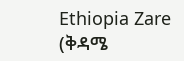Ethiopia Zare (ቅዳሜ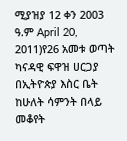ሚያዝያ 12 ቀን 2003 ዓ.ም April 20, 2011)የ26 አመቱ ወጣት ካናዳዊ ፍዋዝ ሀርጋያ በኢትዮጵያ እስር ቤት ከሁለት ሳምንት በላይ መቆየት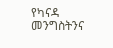የካናዳ መንግስትንና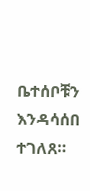ቤተሰቦቹን እንዳሳሰበ ተገለጸ።